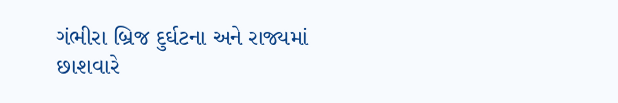ગંભીરા બ્રિજ દુર્ઘટના અને રાજ્યમાં છાશવારે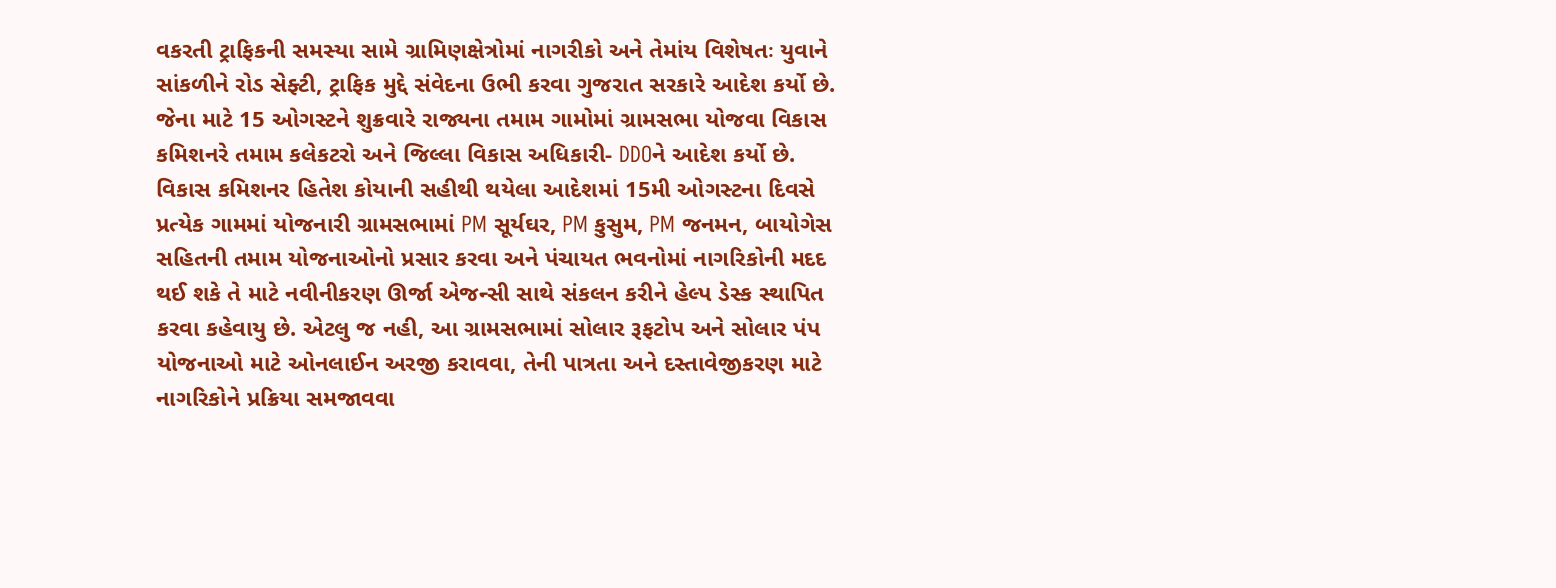વકરતી ટ્રાફિકની સમસ્યા સામે ગ્રામિણક્ષેત્રોમાં નાગરીકો અને તેમાંય વિશેષતઃ યુવાને સાંકળીને રોડ સેફ્ટી, ટ્રાફિક મુદ્દે સંવેદના ઉભી કરવા ગુજરાત સરકારે આદેશ કર્યો છે. જેના માટે 15 ઓગસ્ટને શુક્રવારે રાજ્યના તમામ ગામોમાં ગ્રામસભા યોજવા વિકાસ કમિશનરે તમામ કલેકટરો અને જિલ્લા વિકાસ અધિકારી- DDOને આદેશ કર્યો છે.
વિકાસ કમિશનર હિતેશ કોયાની સહીથી થયેલા આદેશમાં 15મી ઓગસ્ટના દિવસે પ્રત્યેક ગામમાં યોજનારી ગ્રામસભામાં PM સૂર્યઘર, PM કુસુમ, PM જનમન, બાયોગેસ સહિતની તમામ યોજનાઓનો પ્રસાર કરવા અને પંચાયત ભવનોમાં નાગરિકોની મદદ થઈ શકે તે માટે નવીનીકરણ ઊર્જા એજન્સી સાથે સંકલન કરીને હેલ્પ ડેસ્ક સ્થાપિત કરવા કહેવાયુ છે. એટલુ જ નહી, આ ગ્રામસભામાં સોલાર રૂફટોપ અને સોલાર પંપ યોજનાઓ માટે ઓનલાઈન અરજી કરાવવા, તેની પાત્રતા અને દસ્તાવેજીકરણ માટે નાગરિકોને પ્રક્રિયા સમજાવવા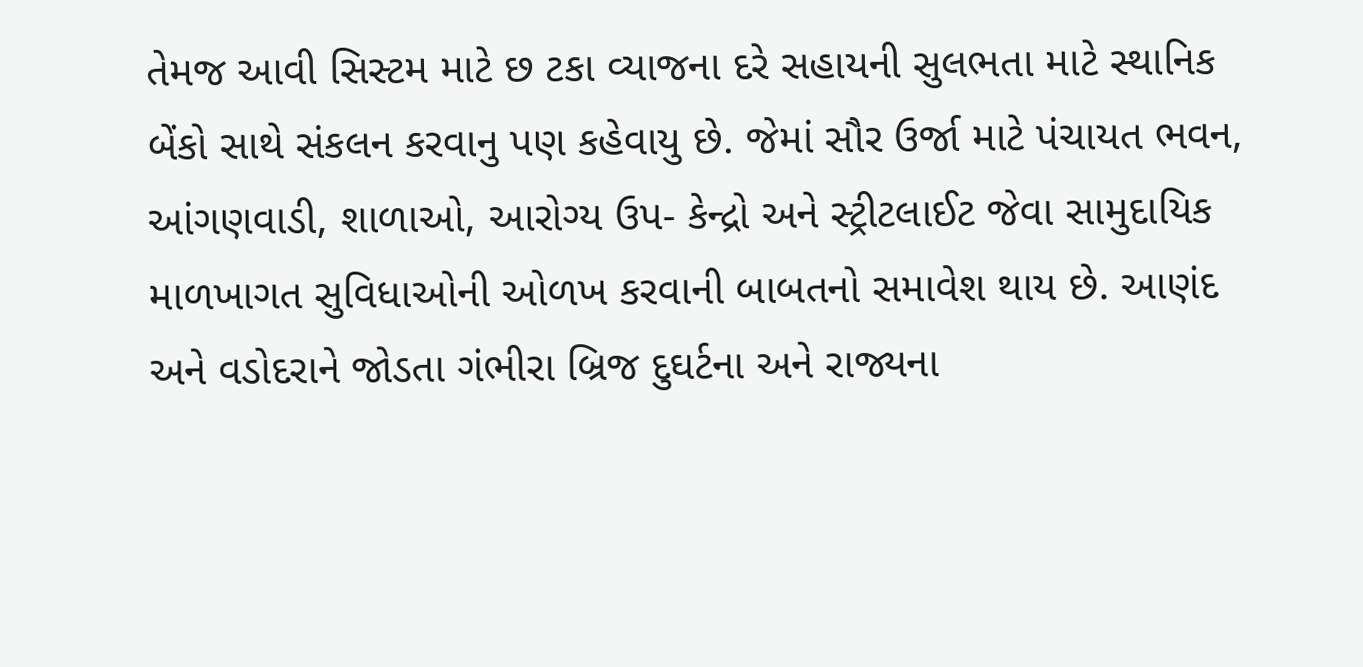તેમજ આવી સિસ્ટમ માટે છ ટકા વ્યાજના દરે સહાયની સુલભતા માટે સ્થાનિક બેંકો સાથે સંકલન કરવાનુ પણ કહેવાયુ છે. જેમાં સૌર ઉર્જા માટે પંચાયત ભવન, આંગણવાડી, શાળાઓ, આરોગ્ય ઉપ- કેન્દ્રો અને સ્ટ્રીટલાઈટ જેવા સામુદાયિક માળખાગત સુવિધાઓની ઓળખ કરવાની બાબતનો સમાવેશ થાય છે. આણંદ અને વડોદરાને જોડતા ગંભીરા બ્રિજ દુઘર્ટના અને રાજ્યના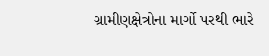ગ્રામીણક્ષેત્રોના માર્ગો પરથી ભારે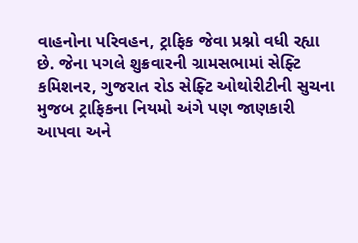વાહનોના પરિવહન, ટ્રાફિક જેવા પ્રશ્નો વધી રહ્યા છે. જેના પગલે શુક્રવારની ગ્રામસભામાં સેફ્ટિ કમિશનર, ગુજરાત રોડ સેફ્ટિ ઓથોરીટીની સુચના મુજબ ટ્રાફિકના નિયમો અંગે પણ જાણકારી આપવા અને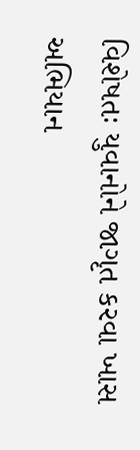વિશેષતઃ યુવાનોને જાગૃત કરવા ખાસ અભિયાન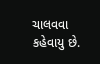ચાલવવા કહેવાયુ છે.